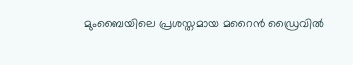മുംബൈയിലെ പ്രശസ്തമായ മറൈൻ ഡ്രൈവിൽ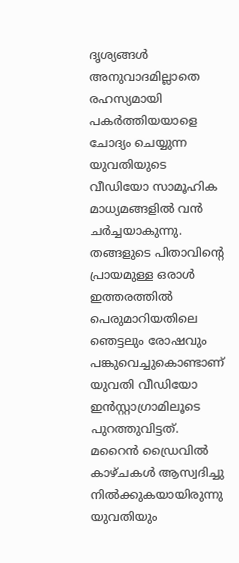ദൃശ്യങ്ങൾ അനുവാദമില്ലാതെ രഹസ്യമായി പകർത്തിയയാളെ ചോദ്യം ചെയ്യുന്ന യുവതിയുടെ വീഡിയോ സാമൂഹിക മാധ്യമങ്ങളിൽ വൻ ചർച്ചയാകുന്നു. തങ്ങളുടെ പിതാവിന്റെ പ്രായമുള്ള ഒരാൾ ഇത്തരത്തിൽ പെരുമാറിയതിലെ ഞെട്ടലും രോഷവും പങ്കുവെച്ചുകൊണ്ടാണ് യുവതി വീഡിയോ ഇൻസ്റ്റാഗ്രാമിലൂടെ പുറത്തുവിട്ടത്.
മറൈൻ ഡ്രൈവിൽ കാഴ്ചകൾ ആസ്വദിച്ചു നിൽക്കുകയായിരുന്നു യുവതിയും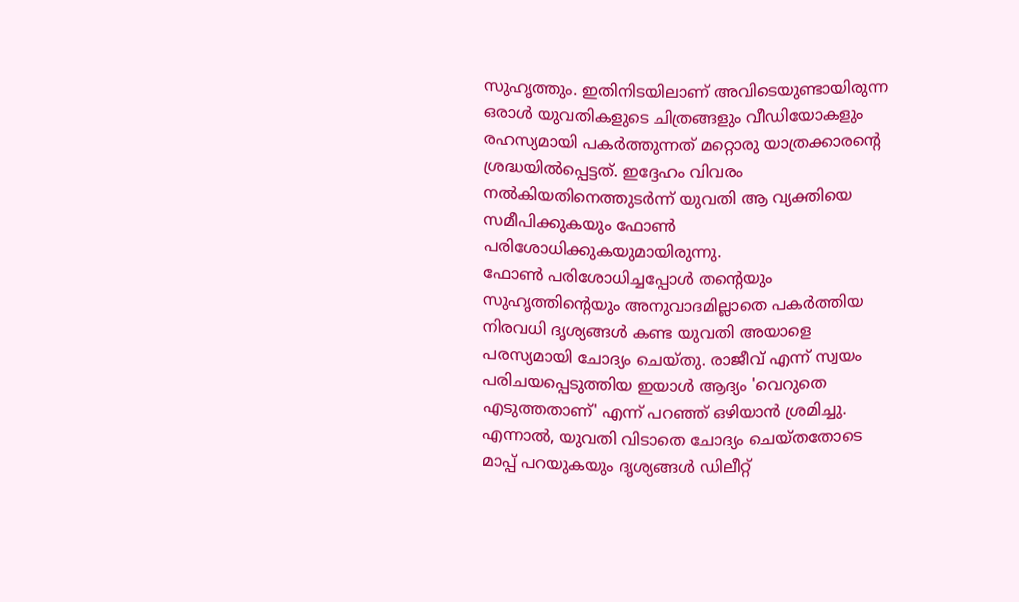സുഹൃത്തും. ഇതിനിടയിലാണ് അവിടെയുണ്ടായിരുന്ന ഒരാൾ യുവതികളുടെ ചിത്രങ്ങളും വീഡിയോകളും രഹസ്യമായി പകർത്തുന്നത് മറ്റൊരു യാത്രക്കാരന്റെ ശ്രദ്ധയിൽപ്പെട്ടത്. ഇദ്ദേഹം വിവരം നൽകിയതിനെത്തുടർന്ന് യുവതി ആ വ്യക്തിയെ സമീപിക്കുകയും ഫോൺ പരിശോധിക്കുകയുമായിരുന്നു.
ഫോൺ പരിശോധിച്ചപ്പോൾ തന്റെയും സുഹൃത്തിന്റെയും അനുവാദമില്ലാതെ പകർത്തിയ നിരവധി ദൃശ്യങ്ങൾ കണ്ട യുവതി അയാളെ പരസ്യമായി ചോദ്യം ചെയ്തു. രാജീവ് എന്ന് സ്വയം പരിചയപ്പെടുത്തിയ ഇയാൾ ആദ്യം 'വെറുതെ എടുത്തതാണ്' എന്ന് പറഞ്ഞ് ഒഴിയാൻ ശ്രമിച്ചു. എന്നാൽ, യുവതി വിടാതെ ചോദ്യം ചെയ്തതോടെ മാപ്പ് പറയുകയും ദൃശ്യങ്ങൾ ഡിലീറ്റ്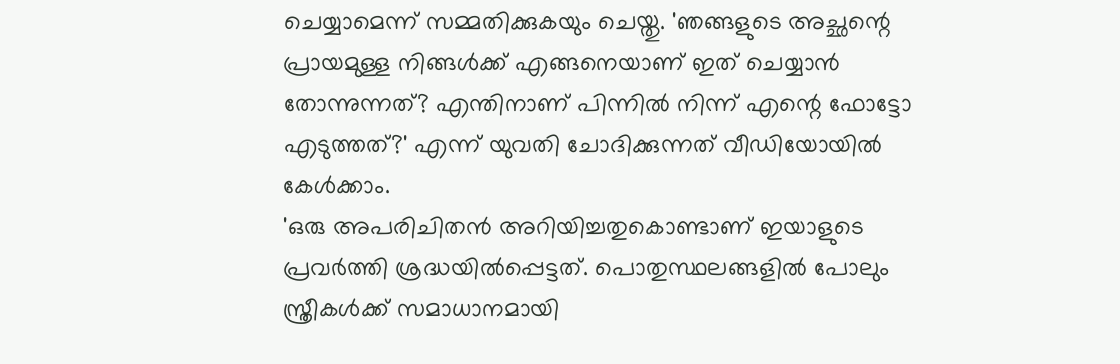ചെയ്യാമെന്ന് സമ്മതിക്കുകയും ചെയ്തു. 'ഞങ്ങളുടെ അച്ഛന്റെ പ്രായമുള്ള നിങ്ങൾക്ക് എങ്ങനെയാണ് ഇത് ചെയ്യാൻ തോന്നുന്നത്? എന്തിനാണ് പിന്നിൽ നിന്ന് എന്റെ ഫോട്ടോ എടുത്തത്?' എന്ന് യുവതി ചോദിക്കുന്നത് വീഡിയോയിൽ കേൾക്കാം.
'ഒരു അപരിചിതൻ അറിയിച്ചതുകൊണ്ടാണ് ഇയാളുടെ പ്രവർത്തി ശ്രദ്ധയിൽപ്പെട്ടത്. പൊതുസ്ഥലങ്ങളിൽ പോലും സ്ത്രീകൾക്ക് സമാധാനമായി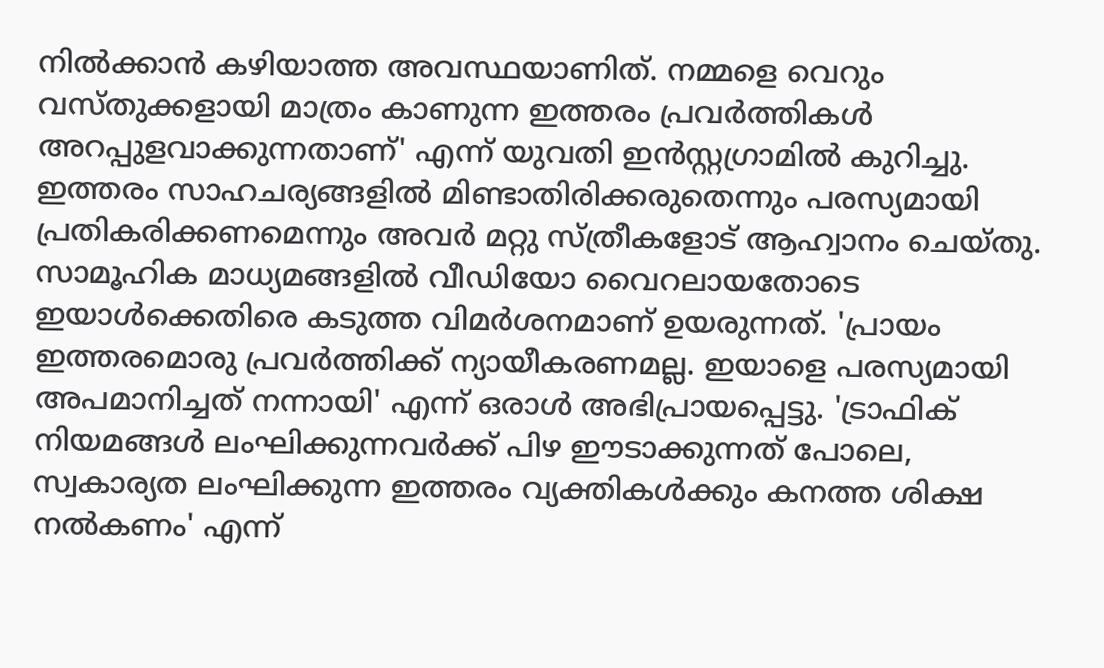നിൽക്കാൻ കഴിയാത്ത അവസ്ഥയാണിത്. നമ്മളെ വെറും വസ്തുക്കളായി മാത്രം കാണുന്ന ഇത്തരം പ്രവർത്തികൾ അറപ്പുളവാക്കുന്നതാണ്' എന്ന് യുവതി ഇൻസ്റ്റഗ്രാമിൽ കുറിച്ചു. ഇത്തരം സാഹചര്യങ്ങളിൽ മിണ്ടാതിരിക്കരുതെന്നും പരസ്യമായി പ്രതികരിക്കണമെന്നും അവർ മറ്റു സ്ത്രീകളോട് ആഹ്വാനം ചെയ്തു.
സാമൂഹിക മാധ്യമങ്ങളിൽ വീഡിയോ വൈറലായതോടെ ഇയാൾക്കെതിരെ കടുത്ത വിമർശനമാണ് ഉയരുന്നത്. 'പ്രായം ഇത്തരമൊരു പ്രവർത്തിക്ക് ന്യായീകരണമല്ല. ഇയാളെ പരസ്യമായി അപമാനിച്ചത് നന്നായി' എന്ന് ഒരാൾ അഭിപ്രായപ്പെട്ടു. 'ട്രാഫിക് നിയമങ്ങൾ ലംഘിക്കുന്നവർക്ക് പിഴ ഈടാക്കുന്നത് പോലെ, സ്വകാര്യത ലംഘിക്കുന്ന ഇത്തരം വ്യക്തികൾക്കും കനത്ത ശിക്ഷ നൽകണം' എന്ന്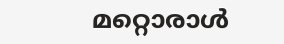മറ്റൊരാൾ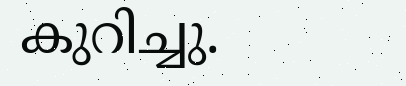കുറിച്ചു.